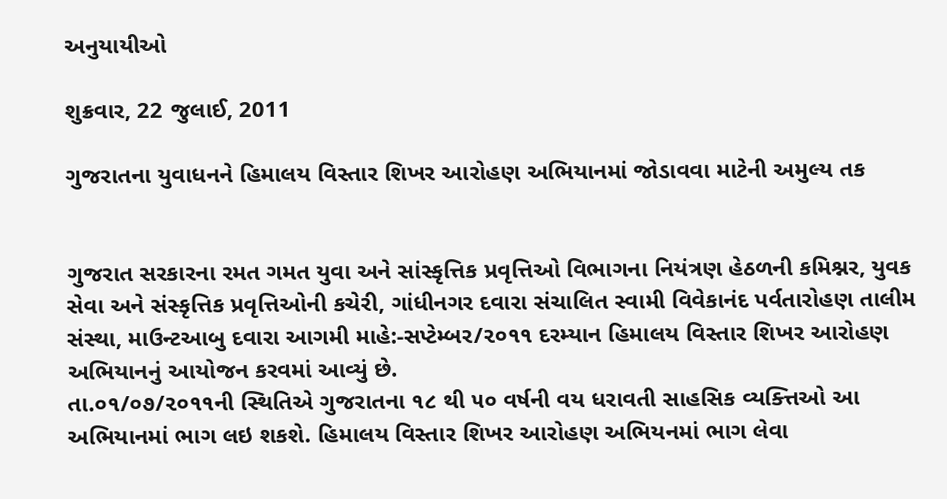અનુયાયીઓ

શુક્રવાર, 22 જુલાઈ, 2011

ગુજરાતના યુવાધનને હિમાલય વિસ્તાર શિખર આરોહણ અભિયાનમાં જોડાવવા માટેની અમુલ્ય તક


ગુજરાત સરકારના રમત ગમત યુવા અને સાંસ્કૃત્તિક પ્રવૃત્તિઓ વિભાગના નિયંત્રણ હેઠળની કમિશ્નર, યુવક સેવા અને સંસ્કૃત્તિક પ્રવૃત્તિઓની કચેરી, ગાંધીનગર દવારા સંચાલિત સ્વામી વિવેકાનંદ પર્વતારોહણ તાલીમ સંસ્થા, માઉન્ટઆબુ દવારા આગમી માહે:-સપ્ટેમ્બર/૨૦૧૧ દરમ્યાન હિમાલય વિસ્તાર શિખર આરોહણ અભિયાનનું આયોજન કરવમાં આવ્યું છે.
તા.૦૧/૦૭/૨૦૧૧ની સ્થિતિએ ગુજરાતના ૧૮ થી ૫૦ વર્ષની વય ધરાવતી સાહસિક વ્યક્ત્તિઓ આ અભિયાનમાં ભાગ લઇ શકશે. હિમાલય વિસ્તાર શિખર આરોહણ અભિયનમાં ભાગ લેવા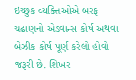ઇચ્છુક વ્યક્ત્તિઓએ બરફ ચઢાણનો એડવાન્સ કોર્ષ અથવા બેઝીક કોર્ષ પૂર્ણ કરેલો હોવો જરૂરી છે. શિખર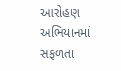આરોહણ અભિયાનમાં સફળતા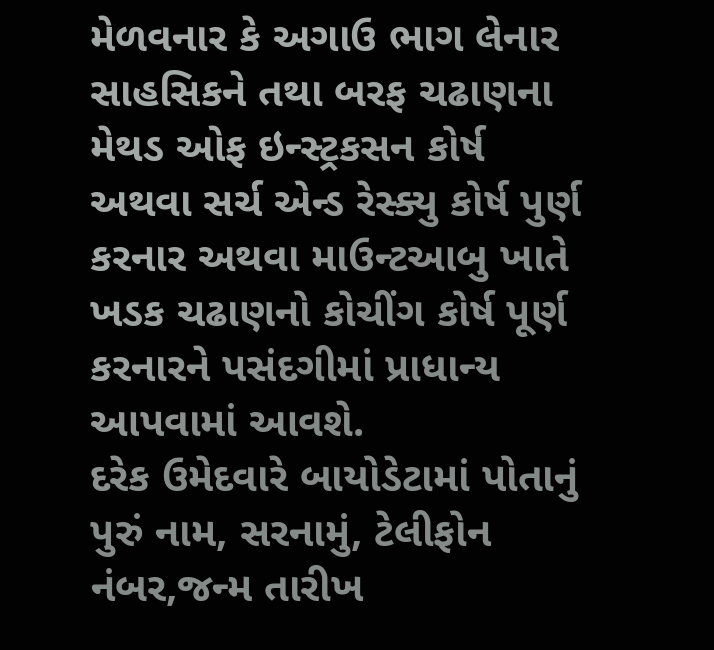મેળવનાર કે અગાઉ ભાગ લેનાર સાહસિકને તથા બરફ ચઢાણના મેથડ ઓફ ઇન્સ્ટ્રકસન કોર્ષ અથવા સર્ચ એન્ડ રેસ્ક્યુ કોર્ષ પુર્ણ કરનાર અથવા માઉન્ટઆબુ ખાતે ખડક ચઢાણનો કોચીંગ કોર્ષ પૂર્ણ કરનારને પસંદગીમાં પ્રાધાન્ય આપવામાં આવશે.
દરેક ઉમેદવારે બાયોડેટામાં પોતાનું પુરું નામ, સરનામું, ટેલીફોન નંબર,જન્મ તારીખ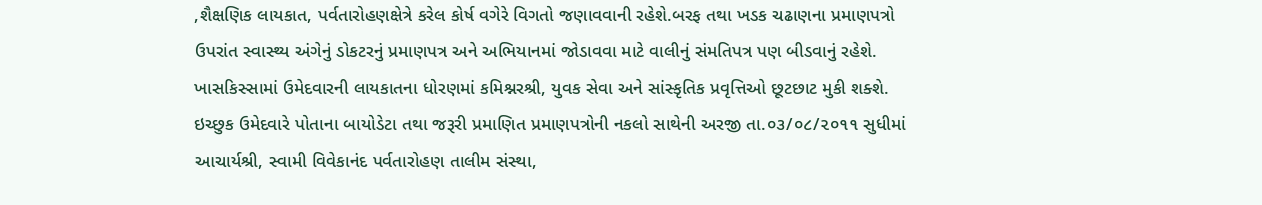,શૈક્ષણિક લાયકાત, પર્વતારોહણક્ષેત્રે કરેલ કોર્ષ વગેરે વિગતો જણાવવાની રહેશે.બરફ તથા ખડક ચઢાણના પ્રમાણપત્રો ઉપરાંત સ્વાસ્થ્ય અંગેનું ડોકટરનું પ્રમાણપત્ર અને અભિયાનમાં જોડાવવા માટે વાલીનું સંમતિપત્ર પણ બીડવાનું રહેશે. ખાસકિસ્સામાં ઉમેદવારની લાયકાતના ધોરણમાં કમિશ્નરશ્રી, યુવક સેવા અને સાંસ્કૃતિક પ્રવૃત્તિઓ છૂટછાટ મુકી શક્શે.
ઇચ્છુક ઉમેદવારે પોતાના બાયોડેટા તથા જરૂરી પ્રમાણિત પ્રમાણપત્રોની નકલો સાથેની અરજી તા.૦૩/૦૮/૨૦૧૧ સુધીમાં આચાર્યશ્રી, સ્વામી વિવેકાનંદ પર્વતારોહણ તાલીમ સંસ્થા,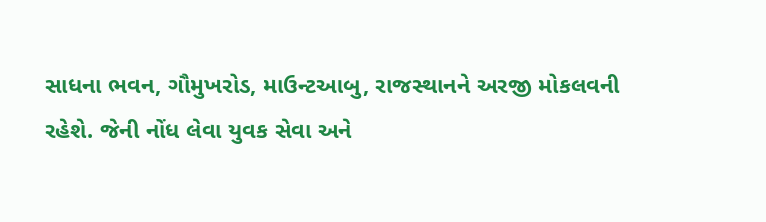સાધના ભવન, ગૌમુખરોડ, માઉન્ટઆબુ, રાજસ્થાનને અરજી મોકલવની રહેશે. જેની નોંધ લેવા યુવક સેવા અને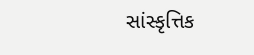સાંસ્કૃત્તિક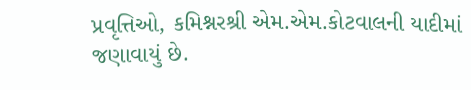પ્રવૃત્તિઓ, કમિશ્નરશ્રી એમ.એમ.કોટવાલની યાદીમાં જણાવાયું છે.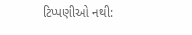ટિપ્પણીઓ નથી: